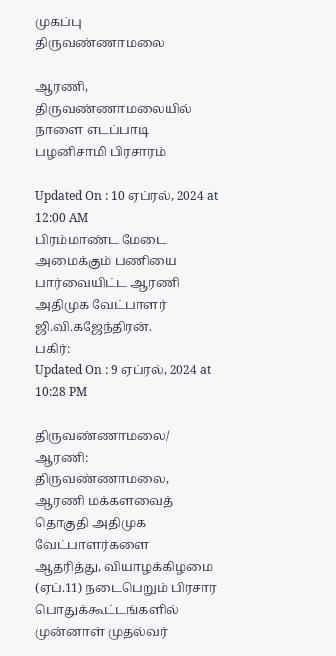முகப்பு
திருவண்ணாமலை

ஆரணி, திருவண்ணாமலையில் நாளை எடப்பாடி பழனிசாமி பிரசாரம்

Updated On : 10 ஏப்ரல், 2024 at 12:00 AM
பிரம்மாண்ட மேடை அமைக்கும் பணியை பார்வையிட்ட ஆரணி அதிமுக வேட்பாளர் ஜி.வி.கஜேந்திரன்.
பகிர்:
Updated On : 9 ஏப்ரல், 2024 at 10:28 PM

திருவண்ணாமலை/ ஆரணி: திருவண்ணாமலை, ஆரணி மக்களவைத் தொகுதி அதிமுக வேட்பாளர்களை ஆதரித்து, வியாழக்கிழமை (ஏப்.11) நடைபெறும் பிரசார பொதுக்கூட்டங்களில் முன்னாள் முதல்வர்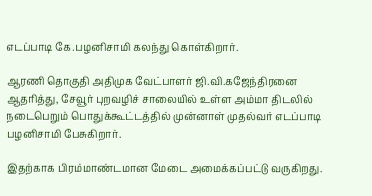எடப்பாடி கே.பழனிசாமி கலந்து கொள்கிறார்.

ஆரணி தொகுதி அதிமுக வேட்பாளர் ஜி.வி.கஜேந்திரனை ஆதரித்து, சேவூர் புறவழிச் சாலையில் உள்ள அம்மா திடலில் நடைபெறும் பொதுக்கூட்டத்தில் முன்னாள் முதல்வர் எடப்பாடி பழனிசாமி பேசுகிறார்.

இதற்காக பிரம்மாண்டமான மேடை அமைக்கப்பட்டு வருகிறது.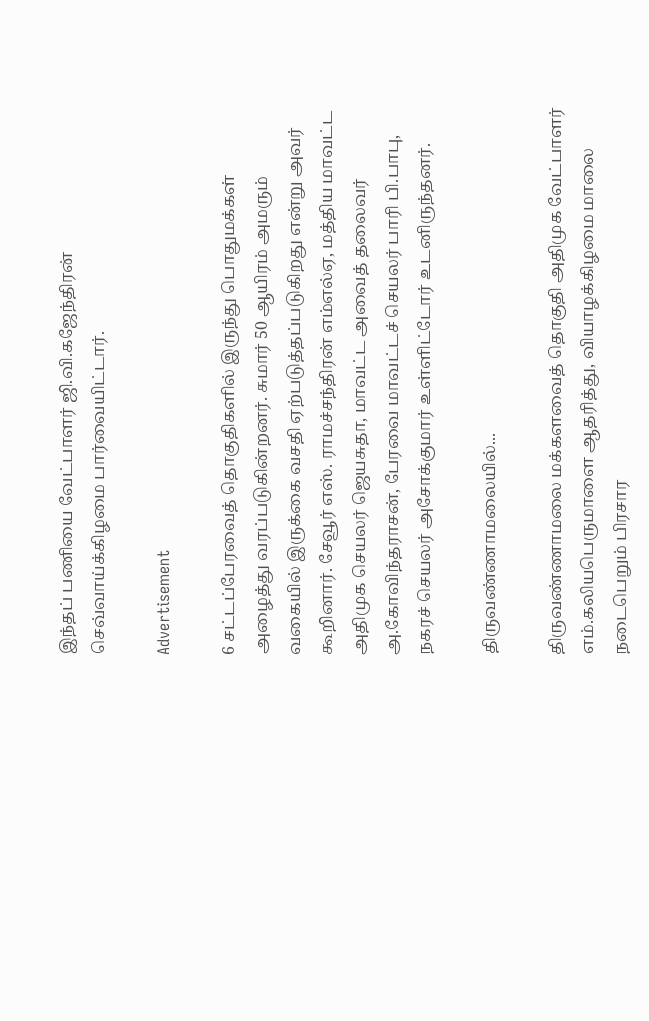இந்தப் பணியை வேட்பாளர் ஜி.வி.கஜேந்திரன் செவ்வாய்க்கிழமை பார்வையிட்டார்.

Advertisement

6 சட்டப்பேரவைத் தொகுதிகளில் இருந்து பொதுமக்கள் அழைத்து வரப்படுகின்றனர். சுமார் 50 ஆயிரம் அமரும் வகையில் இருக்கை வசதி ஏற்படுத்தப்படுகிறது என்று அவர் கூறினார். சேவூர் எஸ். ராமச்சந்திரன் எம்எல்ஏ, மத்திய மாவட்ட அதிமுக செயலர் ஜெயசுதா, மாவட்ட அவைத் தலைவர் அ.கோவிந்தராசன், பேரவை மாவட்டச் செயலர் பாரி பி.பாபு, நகரச் செயலர் அசோக்குமார் உள்ளிட்டோர் உடனிருந்தனர்.

திருவண்ணாமலையில்...

திருவண்ணாமலை மக்களவைத் தொகுதி அதிமுக வேட்பாளர் எம்.கலியபெருமாளை ஆதரித்து, வியாழக்கிழமை மாலை நடைபெறும் பிரசார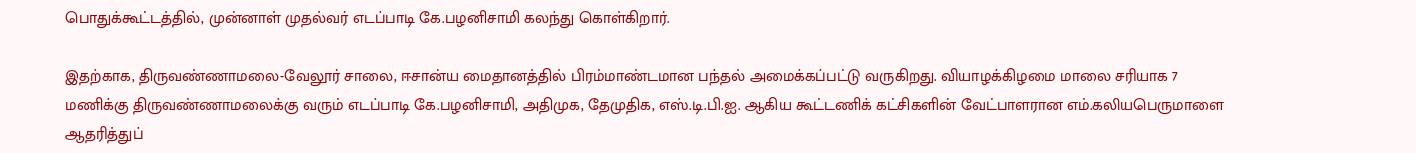பொதுக்கூட்டத்தில், முன்னாள் முதல்வர் எடப்பாடி கே.பழனிசாமி கலந்து கொள்கிறார்.

இதற்காக, திருவண்ணாமலை-வேலூர் சாலை, ஈசான்ய மைதானத்தில் பிரம்மாண்டமான பந்தல் அமைக்கப்பட்டு வருகிறது. வியாழக்கிழமை மாலை சரியாக 7 மணிக்கு திருவண்ணாமலைக்கு வரும் எடப்பாடி கே.பழனிசாமி, அதிமுக, தேமுதிக, எஸ்.டி.பி.ஐ. ஆகிய கூட்டணிக் கட்சிகளின் வேட்பாளரான எம்.கலியபெருமாளை ஆதரித்துப்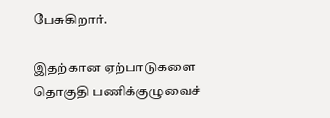பேசுகிறார்.

இதற்கான ஏற்பாடுகளை தொகுதி பணிக்குழுவைச்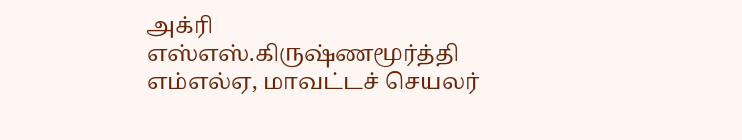அக்ரி எஸ்எஸ்.கிருஷ்ணமூர்த்தி எம்எல்ஏ, மாவட்டச் செயலர்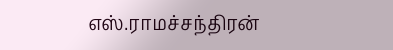எஸ்.ராமச்சந்திரன்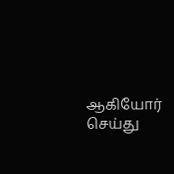ஆகியோர் செய்து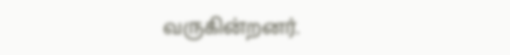வருகின்றனர்.